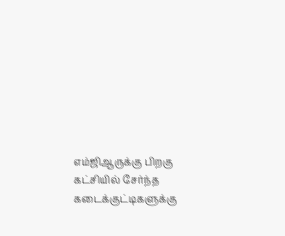எம்ஜிஆருக்கு பிறகு கட்சியில் சேர்ந்த கடைக்குட்டிகளுக்கு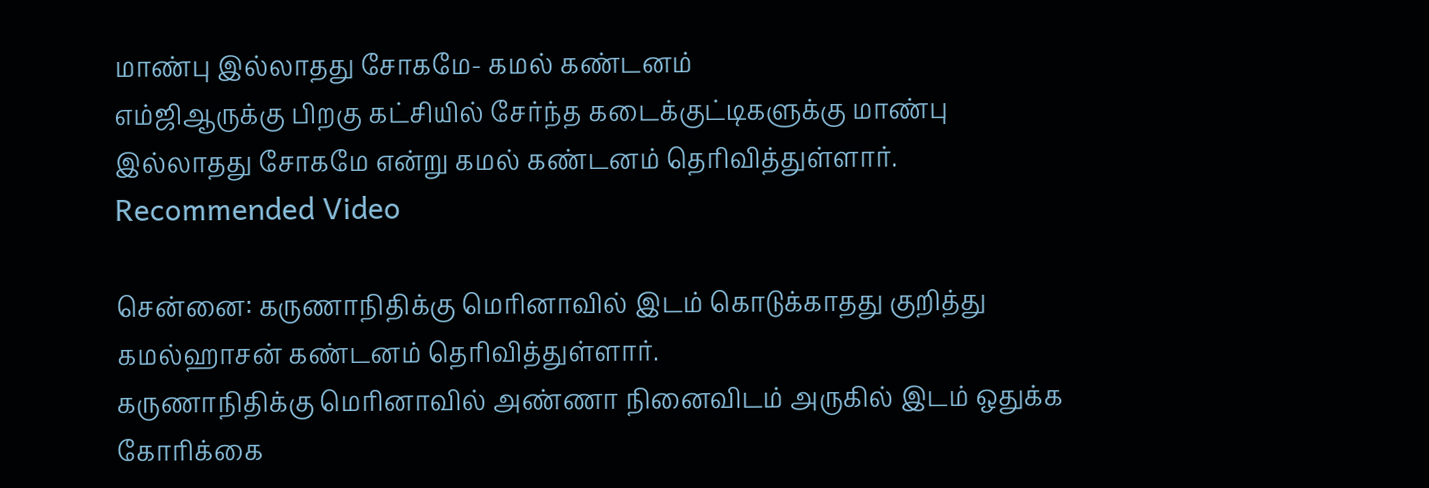மாண்பு இல்லாதது சோகமே- கமல் கண்டனம்
எம்ஜிஆருக்கு பிறகு கட்சியில் சேர்ந்த கடைக்குட்டிகளுக்கு மாண்பு இல்லாதது சோகமே என்று கமல் கண்டனம் தெரிவித்துள்ளார்.
Recommended Video

சென்னை: கருணாநிதிக்கு மெரினாவில் இடம் கொடுக்காதது குறித்து கமல்ஹாசன் கண்டனம் தெரிவித்துள்ளார்.
கருணாநிதிக்கு மெரினாவில் அண்ணா நினைவிடம் அருகில் இடம் ஒதுக்க கோரிக்கை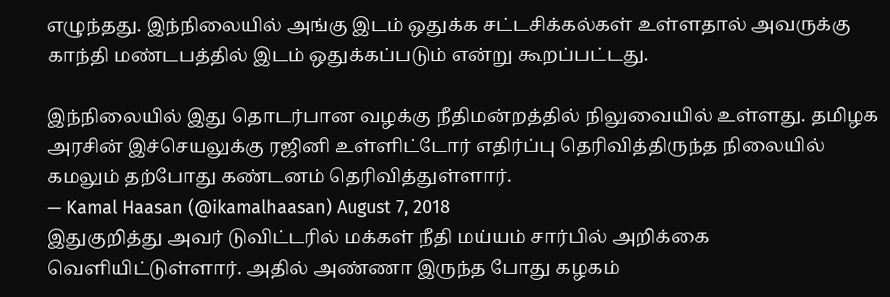எழுந்தது. இந்நிலையில் அங்கு இடம் ஒதுக்க சட்டசிக்கல்கள் உள்ளதால் அவருக்கு காந்தி மண்டபத்தில் இடம் ஒதுக்கப்படும் என்று கூறப்பட்டது.

இந்நிலையில் இது தொடர்பான வழக்கு நீதிமன்றத்தில் நிலுவையில் உள்ளது. தமிழக அரசின் இச்செயலுக்கு ரஜினி உள்ளிட்டோர் எதிர்ப்பு தெரிவித்திருந்த நிலையில் கமலும் தற்போது கண்டனம் தெரிவித்துள்ளார்.
— Kamal Haasan (@ikamalhaasan) August 7, 2018
இதுகுறித்து அவர் டுவிட்டரில் மக்கள் நீதி மய்யம் சார்பில் அறிக்கை வெளியிட்டுள்ளார். அதில் அண்ணா இருந்த போது கழகம்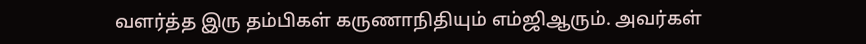வளர்த்த இரு தம்பிகள் கருணாநிதியும் எம்ஜிஆரும். அவர்கள்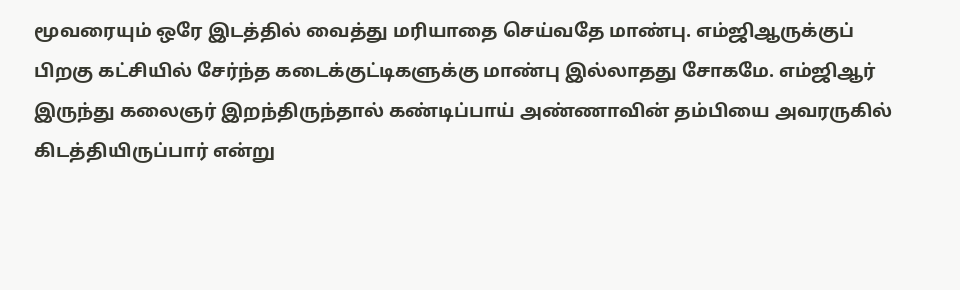மூவரையும் ஒரே இடத்தில் வைத்து மரியாதை செய்வதே மாண்பு. எம்ஜிஆருக்குப் பிறகு கட்சியில் சேர்ந்த கடைக்குட்டிகளுக்கு மாண்பு இல்லாதது சோகமே. எம்ஜிஆர் இருந்து கலைஞர் இறந்திருந்தால் கண்டிப்பாய் அண்ணாவின் தம்பியை அவரருகில் கிடத்தியிருப்பார் என்று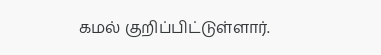கமல் குறிப்பிட்டுள்ளார்.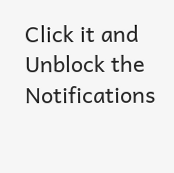Click it and Unblock the Notifications